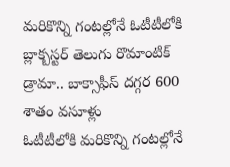మరికొన్ని గంటల్లోనే ఓటీటీలోకి బ్లాక్బస్టర్ తెలుగు రొమాంటిక్ డ్రామా.. బాక్సాఫీస్ దగ్గర 600 శాతం వసూళ్లు
ఓటీటీలోకి మరికొన్ని గంటల్లోనే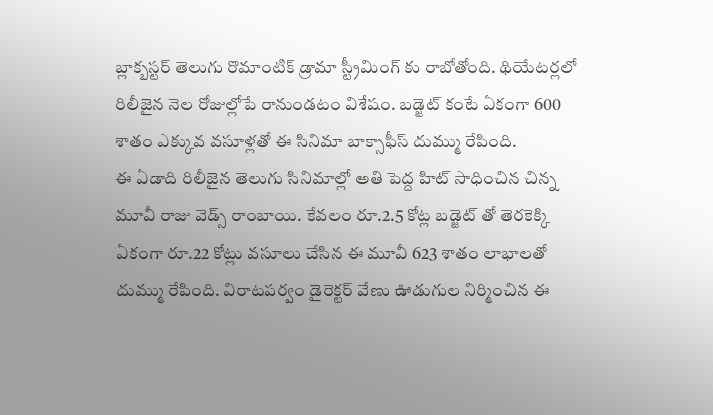బ్లాక్బస్టర్ తెలుగు రొమాంటిక్ డ్రామా స్ట్రీమింగ్ కు రాబోతోంది. థియేటర్లలో రిలీజైన నెల రోజుల్లోపే రానుండటం విశేషం. బడ్జెట్ కంటే ఏకంగా 600 శాతం ఎక్కువ వసూళ్లతో ఈ సినిమా బాక్సాఫీస్ దుమ్ము రేపింది.
ఈ ఏడాది రిలీజైన తెలుగు సినిమాల్లో అతి పెద్ద హిట్ సాధించిన చిన్న మూవీ రాజు వెడ్స్ రాంబాయి. కేవలం రూ.2.5 కోట్ల బడ్జెట్ తో తెరకెక్కి ఏకంగా రూ.22 కోట్లు వసూలు చేసిన ఈ మూవీ 623 శాతం లాభాలతో దుమ్ము రేపింది. విరాటపర్వం డైరెక్టర్ వేణు ఊడుగుల నిర్మించిన ఈ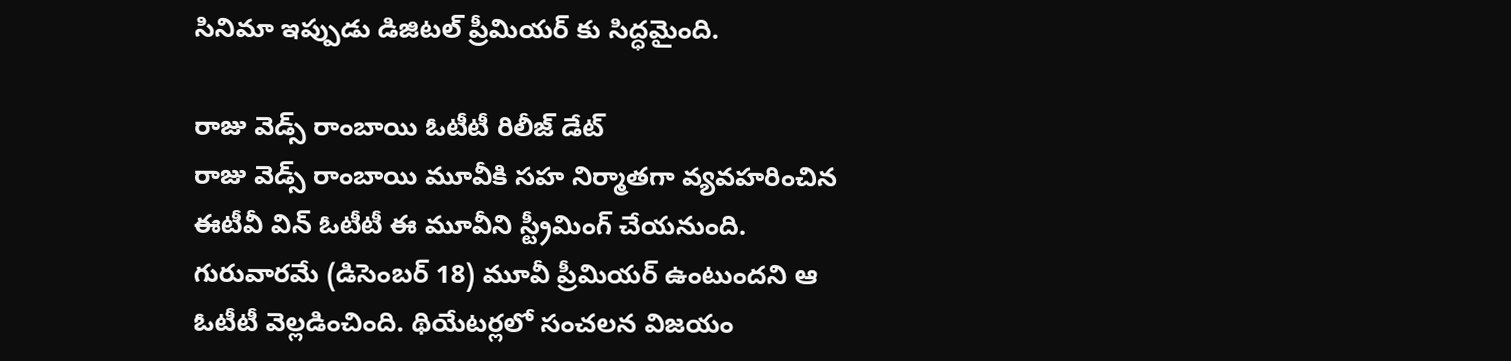సినిమా ఇప్పుడు డిజిటల్ ప్రీమియర్ కు సిద్ధమైంది.

రాజు వెడ్స్ రాంబాయి ఓటీటీ రిలీజ్ డేట్
రాజు వెడ్స్ రాంబాయి మూవీకి సహ నిర్మాతగా వ్యవహరించిన ఈటీవీ విన్ ఓటీటీ ఈ మూవీని స్ట్రీమింగ్ చేయనుంది. గురువారమే (డిసెంబర్ 18) మూవీ ప్రీమియర్ ఉంటుందని ఆ ఓటీటీ వెల్లడించింది. థియేటర్లలో సంచలన విజయం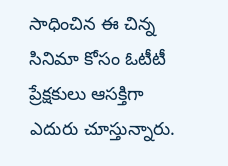సాధించిన ఈ చిన్న సినిమా కోసం ఓటీటీ ప్రేక్షకులు ఆసక్తిగా ఎదురు చూస్తున్నారు.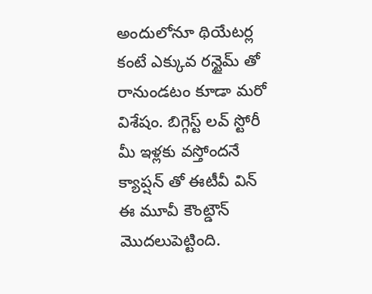అందులోనూ థియేటర్ల కంటే ఎక్కువ రన్టైమ్ తో రానుండటం కూడా మరో విశేషం. బిగ్గెస్ట్ లవ్ స్టోరీ మీ ఇళ్లకు వస్తోందనే క్యాప్షన్ తో ఈటీవీ విన్ ఈ మూవీ కౌంట్డౌన్ మొదలుపెట్టింది.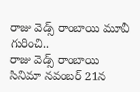రాజు వెడ్స్ రాంబాయి మూవీ గురించి..
రాజు వెడ్స్ రాంబాయి సినిమా నవంబర్ 21న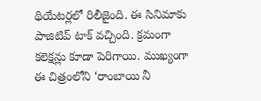థియేటర్లలో రిలీజైంది. ఈ సినిమాకు పాజిటివ్ టాక్ వచ్చింది. క్రమంగా కలెక్షన్లు కూడా పెరిగాయి. ముఖ్యంగా ఈ చిత్రంలోని ‘రాంబాయి నీ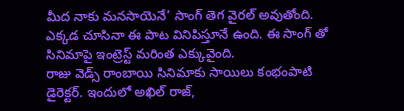మీద నాకు మనసాయెనే’ సాంగ్ తెగ వైరల్ అవుతోంది. ఎక్కడ చూసినా ఈ పాట వినిపిస్తూనే ఉంది. ఈ సాంగ్ తో సినిమాపై ఇంట్రెస్ట్ మరింత ఎక్కువైంది.
రాజు వెడ్స్ రాంబాయి సినిమాకు సాయిలు కంభంపాటి డైరెక్టర్. ఇందులో అఖిల్ రాజ్,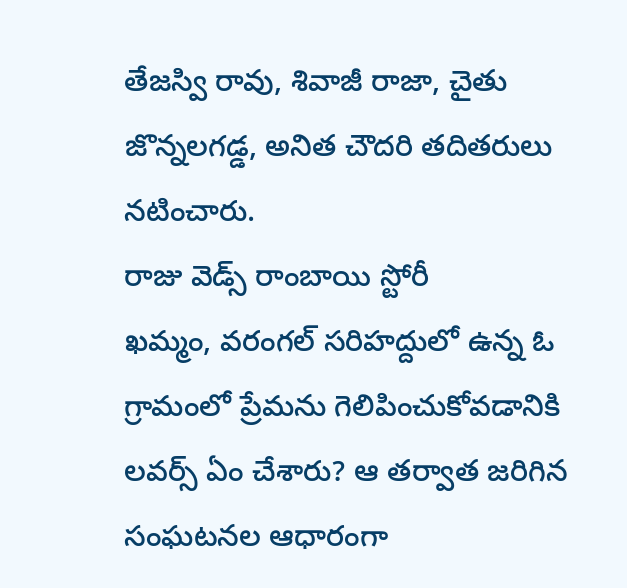తేజస్వి రావు, శివాజీ రాజా, చైతు జొన్నలగడ్డ, అనిత చౌదరి తదితరులు నటించారు.
రాజు వెడ్స్ రాంబాయి స్టోరీ
ఖమ్మం, వరంగల్ సరిహద్దులో ఉన్న ఓ గ్రామంలో ప్రేమను గెలిపించుకోవడానికి లవర్స్ ఏం చేశారు? ఆ తర్వాత జరిగిన సంఘటనల ఆధారంగా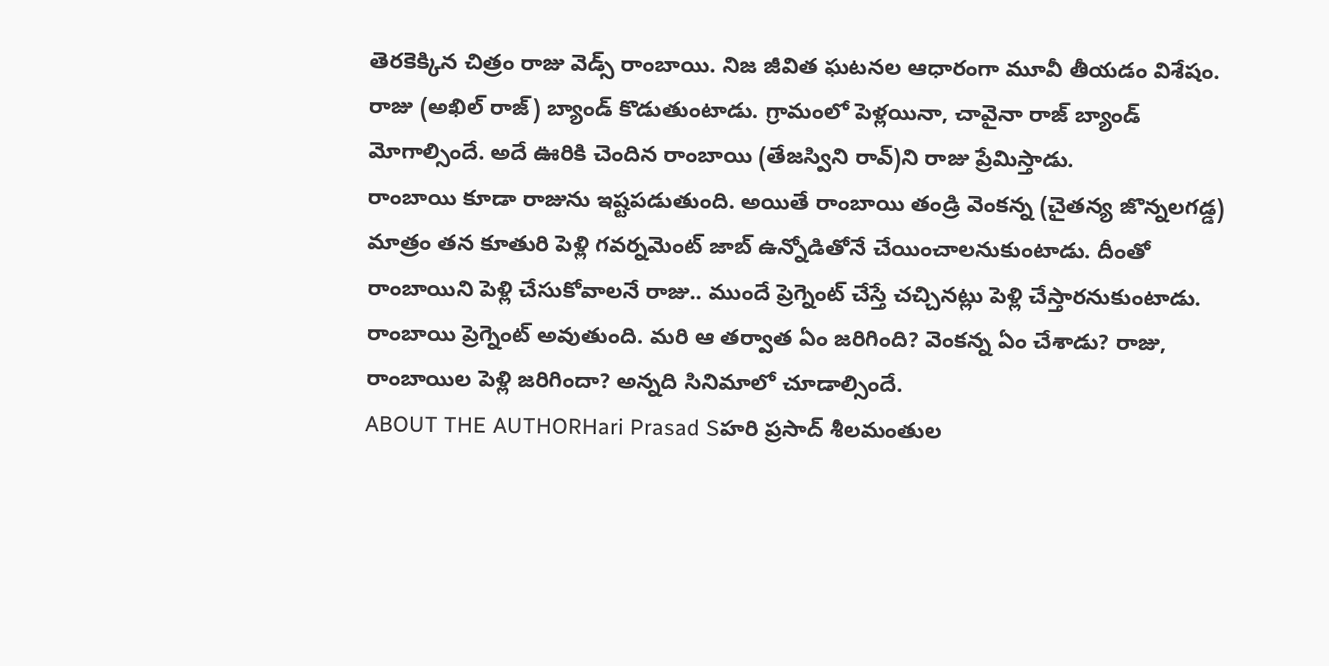తెరకెక్కిన చిత్రం రాజు వెడ్స్ రాంబాయి. నిజ జీవిత ఘటనల ఆధారంగా మూవీ తీయడం విశేషం. రాజు (అఖిల్ రాజ్) బ్యాండ్ కొడుతుంటాడు. గ్రామంలో పెళ్లయినా, చావైనా రాజ్ బ్యాండ్ మోగాల్సిందే. అదే ఊరికి చెందిన రాంబాయి (తేజస్విని రావ్)ని రాజు ప్రేమిస్తాడు.
రాంబాయి కూడా రాజును ఇష్టపడుతుంది. అయితే రాంబాయి తండ్రి వెంకన్న (చైతన్య జొన్నలగడ్డ) మాత్రం తన కూతురి పెళ్లి గవర్నమెంట్ జాబ్ ఉన్నోడితోనే చేయించాలనుకుంటాడు. దీంతో రాంబాయిని పెళ్లి చేసుకోవాలనే రాజు.. ముందే ప్రెగ్నెంట్ చేస్తే చచ్చినట్లు పెళ్లి చేస్తారనుకుంటాడు. రాంబాయి ప్రెగ్నెంట్ అవుతుంది. మరి ఆ తర్వాత ఏం జరిగింది? వెంకన్న ఏం చేశాడు? రాజు, రాంబాయిల పెళ్లి జరిగిందా? అన్నది సినిమాలో చూడాల్సిందే.
ABOUT THE AUTHORHari Prasad Sహరి ప్రసాద్ శీలమంతుల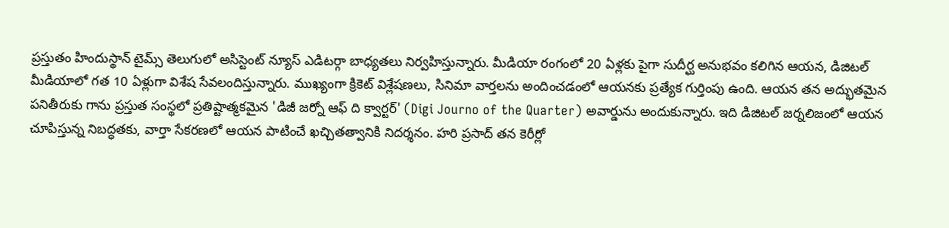ప్రస్తుతం హిందుస్థాన్ టైమ్స్ తెలుగులో అసిస్టెంట్ న్యూస్ ఎడిటర్గా బాధ్యతలు నిర్వహిస్తున్నారు. మీడియా రంగంలో 20 ఏళ్లకు పైగా సుదీర్ఘ అనుభవం కలిగిన ఆయన, డిజిటల్ మీడియాలో గత 10 ఏళ్లుగా విశేష సేవలందిస్తున్నారు. ముఖ్యంగా క్రికెట్ విశ్లేషణలు, సినిమా వార్తలను అందించడంలో ఆయనకు ప్రత్యేక గుర్తింపు ఉంది. ఆయన తన అద్భుతమైన పనితీరుకు గాను ప్రస్తుత సంస్థలో ప్రతిష్టాత్మకమైన 'డిజీ జర్నో ఆఫ్ ది క్వార్టర్' (Digi Journo of the Quarter) అవార్డును అందుకున్నారు. ఇది డిజిటల్ జర్నలిజంలో ఆయన చూపిస్తున్న నిబద్ధతకు, వార్తా సేకరణలో ఆయన పాటించే ఖచ్చితత్వానికి నిదర్శనం. హరి ప్రసాద్ తన కెరీర్లో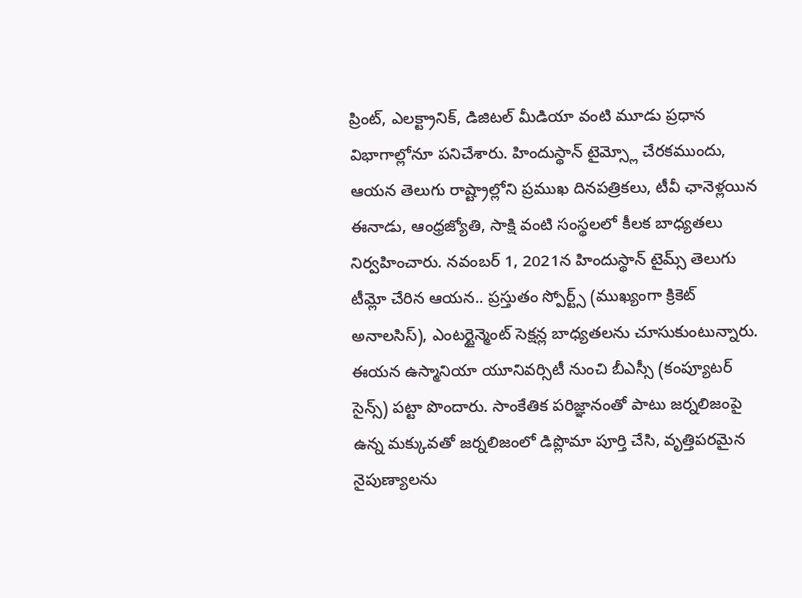ప్రింట్, ఎలక్ట్రానిక్, డిజిటల్ మీడియా వంటి మూడు ప్రధాన విభాగాల్లోనూ పనిచేశారు. హిందుస్థాన్ టైమ్స్లో చేరకముందు, ఆయన తెలుగు రాష్ట్రాల్లోని ప్రముఖ దినపత్రికలు, టీవీ ఛానెళ్లయిన ఈనాడు, ఆంధ్రజ్యోతి, సాక్షి వంటి సంస్థలలో కీలక బాధ్యతలు నిర్వహించారు. నవంబర్ 1, 2021న హిందుస్థాన్ టైమ్స్ తెలుగు టీమ్లో చేరిన ఆయన.. ప్రస్తుతం స్పోర్ట్స్ (ముఖ్యంగా క్రికెట్ అనాలసిస్), ఎంటర్టైన్మెంట్ సెక్షన్ల బాధ్యతలను చూసుకుంటున్నారు. ఈయన ఉస్మానియా యూనివర్సిటీ నుంచి బీఎస్సీ (కంప్యూటర్ సైన్స్) పట్టా పొందారు. సాంకేతిక పరిజ్ఞానంతో పాటు జర్నలిజంపై ఉన్న మక్కువతో జర్నలిజంలో డిప్లొమా పూర్తి చేసి, వృత్తిపరమైన నైపుణ్యాలను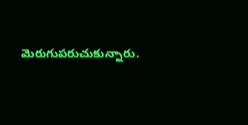మెరుగుపరుచుకున్నారు.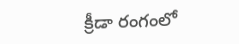క్రీడా రంగంలో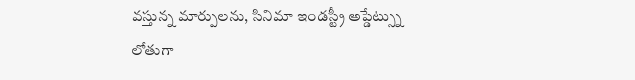వస్తున్న మార్పులను, సినిమా ఇండస్ట్రీ అప్డేట్స్ను లోతుగా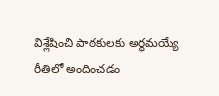విశ్లేషించి పాఠకులకు అర్థమయ్యే రీతిలో అందించడం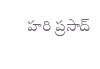హరి ప్రసాద్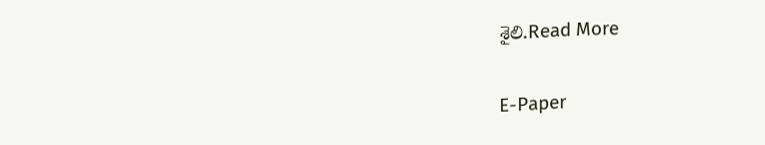శైలి.Read More

E-Paper